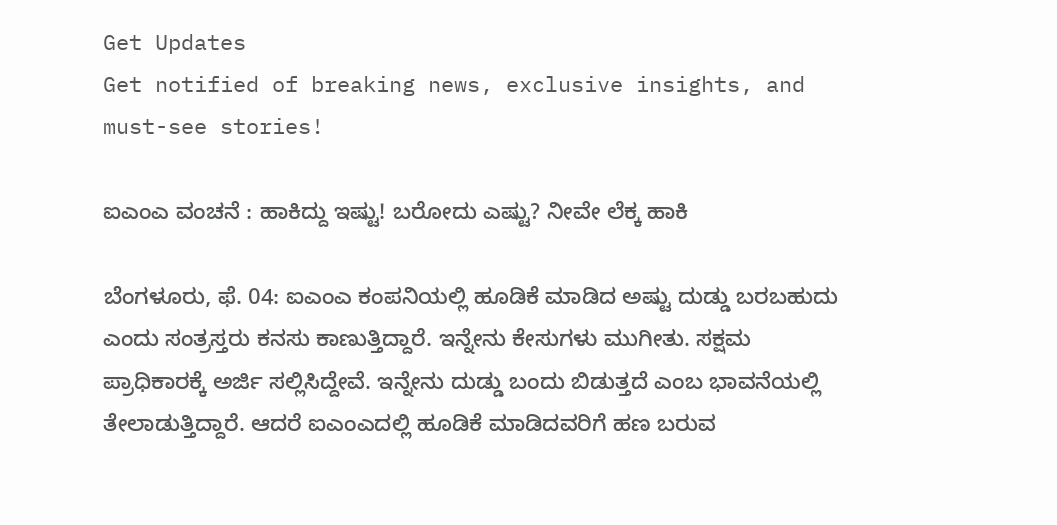Get Updates
Get notified of breaking news, exclusive insights, and must-see stories!

ಐಎಂಎ ವಂಚನೆ : ಹಾಕಿದ್ದು ಇಷ್ಟು! ಬರೋದು ಎಷ್ಟು? ನೀವೇ ಲೆಕ್ಕ ಹಾಕಿ

ಬೆಂಗಳೂರು, ಫೆ. 04: ಐಎಂಎ ಕಂಪನಿಯಲ್ಲಿ ಹೂಡಿಕೆ ಮಾಡಿದ ಅಷ್ಟು ದುಡ್ಡು ಬರಬಹುದು ಎಂದು ಸಂತ್ರಸ್ತರು ಕನಸು ಕಾಣುತ್ತಿದ್ದಾರೆ. ಇನ್ನೇನು ಕೇಸುಗಳು ಮುಗೀತು. ಸಕ್ಷಮ ಪ್ರಾಧಿಕಾರಕ್ಕೆ ಅರ್ಜಿ ಸಲ್ಲಿಸಿದ್ದೇವೆ. ಇನ್ನೇನು ದುಡ್ಡು ಬಂದು ಬಿಡುತ್ತದೆ ಎಂಬ ಭಾವನೆಯಲ್ಲಿ ತೇಲಾಡುತ್ತಿದ್ದಾರೆ. ಆದರೆ ಐಎಂಎದಲ್ಲಿ ಹೂಡಿಕೆ ಮಾಡಿದವರಿಗೆ ಹಣ ಬರುವ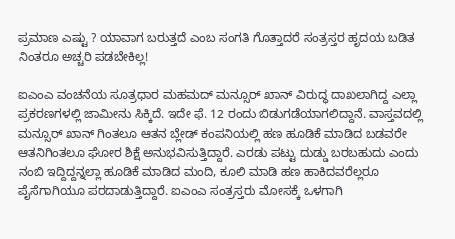ಪ್ರಮಾಣ ಎಷ್ಟು ? ಯಾವಾಗ ಬರುತ್ತದೆ ಎಂಬ ಸಂಗತಿ ಗೊತ್ತಾದರೆ ಸಂತ್ರಸ್ತರ ಹೃದಯ ಬಡಿತ ನಿಂತರೂ ಅಚ್ಚರಿ ಪಡಬೇಕಿಲ್ಲ!

ಐಎಂಎ ವಂಚನೆಯ ಸೂತ್ರಧಾರ ಮಹಮದ್ ಮನ್ಸೂರ್ ಖಾನ್ ವಿರುದ್ಧ ದಾಖಲಾಗಿದ್ದ ಎಲ್ಲಾ ಪ್ರಕರಣಗಳಲ್ಲಿ ಜಾಮೀನು ಸಿಕ್ಕಿದೆ. ಇದೇ ಫೆ. 12 ರಂದು ಬಿಡುಗಡೆಯಾಗಲಿದ್ದಾನೆ. ವಾಸ್ತವದಲ್ಲಿ ಮನ್ಸೂರ್ ಖಾನ್ ಗಿಂತಲೂ ಆತನ ಬ್ಲೇಡ್ ಕಂಪನಿಯಲ್ಲಿ ಹಣ ಹೂಡಿಕೆ ಮಾಡಿದ ಬಡವರೇ ಆತನಿಗಿಂತಲೂ ಘೋರ ಶಿಕ್ಷೆ ಅನುಭವಿಸುತ್ತಿದ್ದಾರೆ. ಎರಡು ಪಟ್ಟು ದುಡ್ಡು ಬರಬಹುದು ಎಂದು ನಂಬಿ ಇದ್ದಿದ್ದನ್ನಲ್ಲಾ ಹೂಡಿಕೆ ಮಾಡಿದ ಮಂದಿ, ಕೂಲಿ ಮಾಡಿ ಹಣ ಹಾಕಿದವರೆಲ್ಲರೂ ಪೈಸೆಗಾಗಿಯೂ ಪರದಾಡುತ್ತಿದ್ದಾರೆ. ಐಎಂಎ ಸಂತ್ರಸ್ತರು ಮೋಸಕ್ಕೆ ಒಳಗಾಗಿ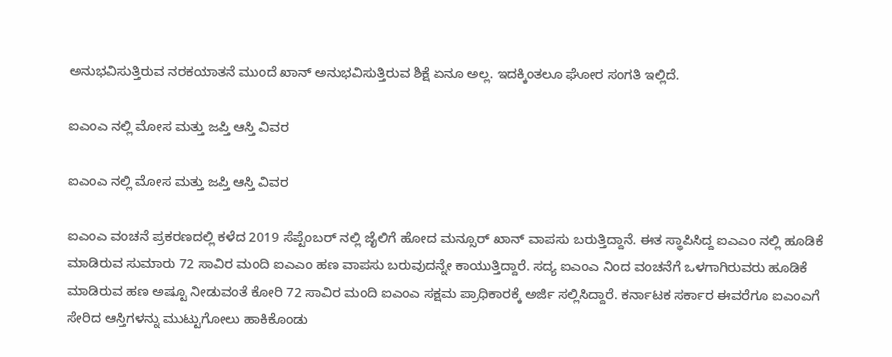ಅನುಭವಿಸುತ್ತಿರುವ ನರಕಯಾತನೆ ಮುಂದೆ ಖಾನ್‌ ಅನುಭವಿಸುತ್ತಿರುವ ಶಿಕ್ಷೆ ಏನೂ ಅಲ್ಲ. ಇದಕ್ಕಿಂತಲೂ ಘೋರ ಸಂಗತಿ ಇಲ್ಲಿದೆ.

ಐಎಂಎ ನಲ್ಲಿ ಮೋಸ ಮತ್ತು ಜಪ್ತಿ ಆಸ್ತಿ ವಿವರ

ಐಎಂಎ ನಲ್ಲಿ ಮೋಸ ಮತ್ತು ಜಪ್ತಿ ಆಸ್ತಿ ವಿವರ

ಐಎಂಎ ವಂಚನೆ ಪ್ರಕರಣದಲ್ಲಿ ಕಳೆದ 2019 ಸೆಪ್ಟೆಂಬರ್ ನಲ್ಲಿ ಜೈಲಿಗೆ ಹೋದ ಮನ್ಸೂರ್ ಖಾನ್ ವಾಪಸು ಬರುತ್ತಿದ್ದಾನೆ. ಈತ ಸ್ಥಾಪಿಸಿದ್ದ ಐಎಎಂ ನಲ್ಲಿ ಹೂಡಿಕೆ ಮಾಡಿರುವ ಸುಮಾರು 72 ಸಾವಿರ ಮಂದಿ ಐಎಎಂ ಹಣ ವಾಪಸು ಬರುವುದನ್ನೇ ಕಾಯುತ್ತಿದ್ದಾರೆ. ಸದ್ಯ ಐಎಂಎ ನಿಂದ ವಂಚನೆಗೆ ಒಳಗಾಗಿರುವರು ಹೂಡಿಕೆ ಮಾಡಿರುವ ಹಣ ಅಷ್ಟೂ ನೀಡುವಂತೆ ಕೋರಿ 72 ಸಾವಿರ ಮಂದಿ ಐಎಂಎ ಸಕ್ಷಮ ಪ್ರಾಧಿಕಾರಕ್ಕೆ ಅರ್ಜಿ ಸಲ್ಲಿಸಿದ್ದಾರೆ. ಕರ್ನಾಟಕ ಸರ್ಕಾರ ಈವರೆಗೂ ಐಎಂಎಗೆ ಸೇರಿದ ಆಸ್ತಿಗಳನ್ನು ಮುಟ್ಟುಗೋಲು ಹಾಕಿಕೊಂಡು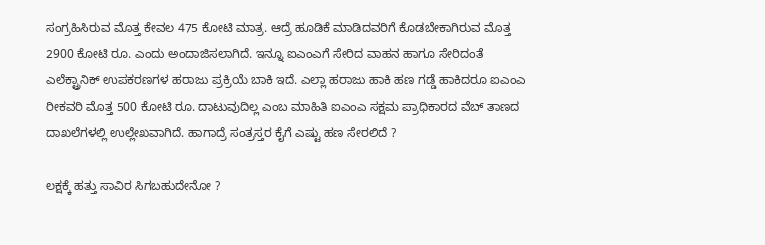ಸಂಗ್ರಹಿಸಿರುವ ಮೊತ್ತ ಕೇವಲ 475 ಕೋಟಿ ಮಾತ್ರ. ಆದ್ರೆ ಹೂಡಿಕೆ ಮಾಡಿದವರಿಗೆ ಕೊಡಬೇಕಾಗಿರುವ ಮೊತ್ತ 2900 ಕೋಟಿ ರೂ. ಎಂದು ಅಂದಾಜಿಸಲಾಗಿದೆ. ಇನ್ನೂ ಐಎಂಎಗೆ ಸೇರಿದ ವಾಹನ ಹಾಗೂ ಸೇರಿದಂತೆ ಎಲೆಕ್ಟ್ರಾನಿಕ್ ಉಪಕರಣಗಳ ಹರಾಜು ಪ್ರಕ್ರಿಯೆ ಬಾಕಿ ಇದೆ. ಎಲ್ಲಾ ಹರಾಜು ಹಾಕಿ ಹಣ ಗಡ್ಡೆ ಹಾಕಿದರೂ ಐಎಂಎ ರೀಕವರಿ ಮೊತ್ತ 500 ಕೋಟಿ ರೂ. ದಾಟುವುದಿಲ್ಲ ಎಂಬ ಮಾಹಿತಿ ಐಎಂಎ ಸಕ್ಷಮ ಪ್ರಾಧಿಕಾರದ ವೆಬ್ ತಾಣದ ದಾಖಲೆಗಳಲ್ಲಿ ಉಲ್ಲೇಖವಾಗಿದೆ. ಹಾಗಾದ್ರೆ ಸಂತ್ರಸ್ತರ ಕೈಗೆ ಎಷ್ಟು ಹಣ ಸೇರಲಿದೆ ?

ಲಕ್ಷಕ್ಕೆ ಹತ್ತು ಸಾವಿರ ಸಿಗಬಹುದೇನೋ ?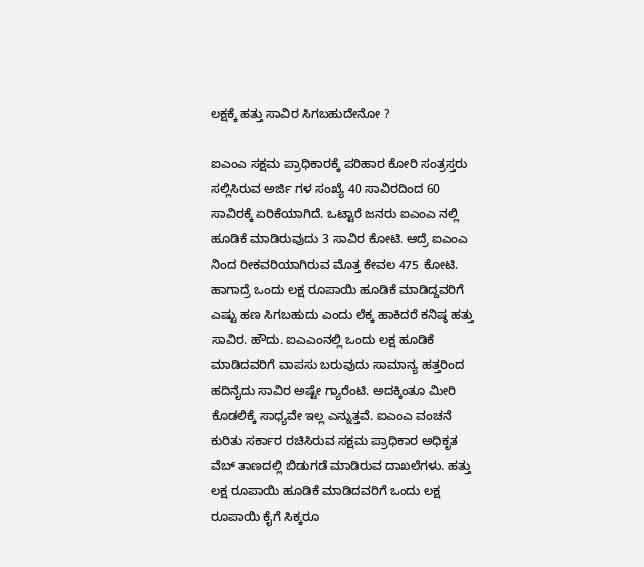ಲಕ್ಷಕ್ಕೆ ಹತ್ತು ಸಾವಿರ ಸಿಗಬಹುದೇನೋ ?

ಐಎಂಎ ಸಕ್ಷಮ ಪ್ರಾಧಿಕಾರಕ್ಕೆ ಪರಿಹಾರ ಕೋರಿ ಸಂತ್ರಸ್ತರು ಸಲ್ಲಿಸಿರುವ ಅರ್ಜಿ ಗಳ ಸಂಖ್ಯೆ 40 ಸಾವಿರದಿಂದ 60 ಸಾವಿರಕ್ಕೆ ಏರಿಕೆಯಾಗಿದೆ. ಒಟ್ಟಾರೆ ಜನರು ಐಎಂಎ ನಲ್ಲಿ ಹೂಡಿಕೆ ಮಾಡಿರುವುದು 3 ಸಾವಿರ ಕೋಟಿ. ಆದ್ರೆ ಐಎಂಎ ನಿಂದ ರೀಕವರಿಯಾಗಿರುವ ಮೊತ್ತ ಕೇವಲ 475 ಕೋಟಿ. ಹಾಗಾದ್ರೆ ಒಂದು ಲಕ್ಷ ರೂಪಾಯಿ ಹೂಡಿಕೆ ಮಾಡಿದ್ದವರಿಗೆ ಎಷ್ಟು ಹಣ ಸಿಗಬಹುದು ಎಂದು ಲೆಕ್ಕ ಹಾಕಿದರೆ ಕನಿಷ್ಠ ಹತ್ತು ಸಾವಿರ. ಹೌದು. ಐಎಎಂನಲ್ಲಿ ಒಂದು ಲಕ್ಷ ಹೂಡಿಕೆ ಮಾಡಿದವರಿಗೆ ವಾಪಸು ಬರುವುದು ಸಾಮಾನ್ಯ ಹತ್ತರಿಂದ ಹದಿನೈದು ಸಾವಿರ ಅಷ್ಟೇ ಗ್ಯಾರೆಂಟಿ. ಅದಕ್ಕಿಂತೂ ಮೀರಿ ಕೊಡಲಿಕ್ಕೆ ಸಾಧ್ಯವೇ ಇಲ್ಲ ಎನ್ನುತ್ತವೆ. ಐಎಂಎ ವಂಚನೆ ಕುರಿತು ಸರ್ಕಾರ ರಚಿಸಿರುವ ಸಕ್ಷಮ ಪ್ರಾಧಿಕಾರ ಅಧಿಕೃತ ವೆಬ್ ತಾಣದಲ್ಲಿ ಬಿಡುಗಡೆ ಮಾಡಿರುವ ದಾಖಲೆಗಳು. ಹತ್ತು ಲಕ್ಷ ರೂಪಾಯಿ ಹೂಡಿಕೆ ಮಾಡಿದವರಿಗೆ ಒಂದು ಲಕ್ಷ ರೂಪಾಯಿ ಕೈಗೆ ಸಿಕ್ಕರೂ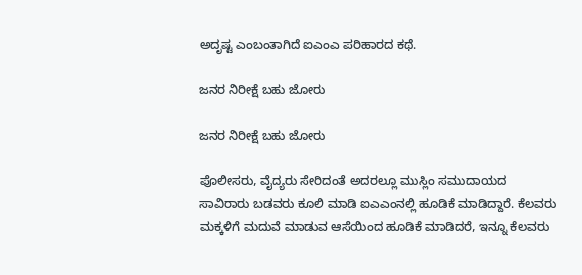ಅದೃಷ್ಟ ಎಂಬಂತಾಗಿದೆ ಐಎಂಎ ಪರಿಹಾರದ ಕಥೆ.

ಜನರ ನಿರೀಕ್ಷೆ ಬಹು ಜೋರು

ಜನರ ನಿರೀಕ್ಷೆ ಬಹು ಜೋರು

ಪೊಲೀಸರು, ವೈದ್ಯರು ಸೇರಿದಂತೆ ಅದರಲ್ಲೂ ಮುಸ್ಲಿಂ ಸಮುದಾಯದ ಸಾವಿರಾರು ಬಡವರು ಕೂಲಿ ಮಾಡಿ ಐಎಎಂನಲ್ಲಿ ಹೂಡಿಕೆ ಮಾಡಿದ್ದಾರೆ. ಕೆಲವರು ಮಕ್ಕಳಿಗೆ ಮದುವೆ ಮಾಡುವ ಆಸೆಯಿಂದ ಹೂಡಿಕೆ ಮಾಡಿದರೆ, ಇನ್ನೂ ಕೆಲವರು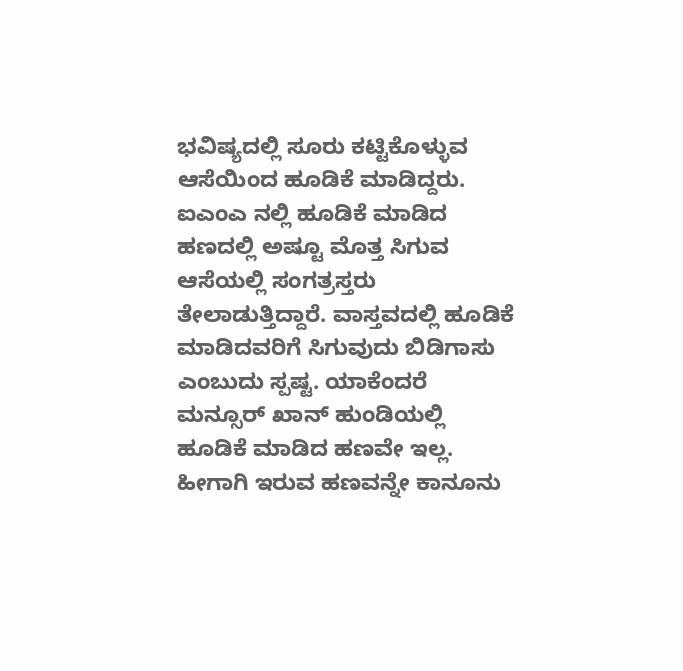ಭವಿಷ್ಯದಲ್ಲಿ ಸೂರು ಕಟ್ಟಿಕೊಳ್ಳುವ ಆಸೆಯಿಂದ ಹೂಡಿಕೆ ಮಾಡಿದ್ದರು. ಐಎಂಎ ನಲ್ಲಿ ಹೂಡಿಕೆ ಮಾಡಿದ ಹಣದಲ್ಲಿ ಅಷ್ಟೂ ಮೊತ್ತ ಸಿಗುವ ಆಸೆಯಲ್ಲಿ ಸಂಗತ್ರಸ್ತರು ತೇಲಾಡುತ್ತಿದ್ದಾರೆ. ವಾಸ್ತವದಲ್ಲಿ ಹೂಡಿಕೆ ಮಾಡಿದವರಿಗೆ ಸಿಗುವುದು ಬಿಡಿಗಾಸು ಎಂಬುದು ಸ್ಪಷ್ಟ. ಯಾಕೆಂದರೆ ಮನ್ಸೂರ್ ಖಾನ್ ಹುಂಡಿಯಲ್ಲಿ ಹೂಡಿಕೆ ಮಾಡಿದ ಹಣವೇ ಇಲ್ಲ. ಹೀಗಾಗಿ ಇರುವ ಹಣವನ್ನೇ ಕಾನೂನು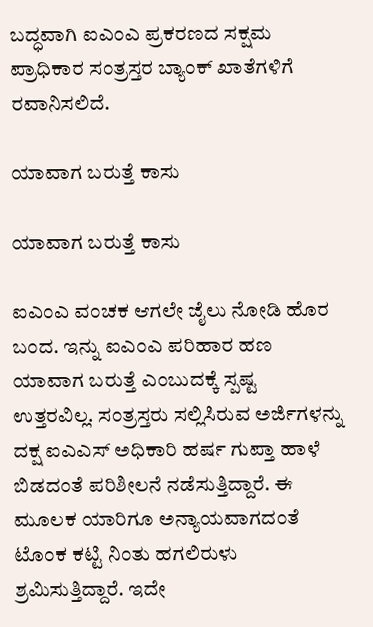ಬದ್ಧವಾಗಿ ಐಎಂಎ ಪ್ರಕರಣದ ಸಕ್ಷಮ ಪ್ರಾಧಿಕಾರ ಸಂತ್ರಸ್ತರ ಬ್ಯಾಂಕ್ ಖಾತೆಗಳಿಗೆ ರವಾನಿಸಲಿದೆ.

ಯಾವಾಗ ಬರುತ್ತೆ ಕಾಸು

ಯಾವಾಗ ಬರುತ್ತೆ ಕಾಸು

ಐಎಂಎ ವಂಚಕ ಆಗಲೇ ಜೈಲು ನೋಡಿ ಹೊರ ಬಂದ. ಇನ್ನು ಐಎಂಎ ಪರಿಹಾರ ಹಣ ಯಾವಾಗ ಬರುತ್ತೆ ಎಂಬುದಕ್ಕೆ ಸ್ಪಷ್ಟ ಉತ್ತರವಿಲ್ಲ. ಸಂತ್ರಸ್ತರು ಸಲ್ಲಿಸಿರುವ ಅರ್ಜಿಗಳನ್ನು ದಕ್ಷ ಐಎಎಸ್ ಅಧಿಕಾರಿ ಹರ್ಷ ಗುಪ್ತಾ ಹಾಳೆ ಬಿಡದಂತೆ ಪರಿಶೀಲನೆ ನಡೆಸುತ್ತಿದ್ದಾರೆ. ಈ ಮೂಲಕ ಯಾರಿಗೂ ಅನ್ಯಾಯವಾಗದಂತೆ ಟೊಂಕ ಕಟ್ಟಿ ನಿಂತು ಹಗಲಿರುಳು ಶ್ರಮಿಸುತ್ತಿದ್ದಾರೆ. ಇದೇ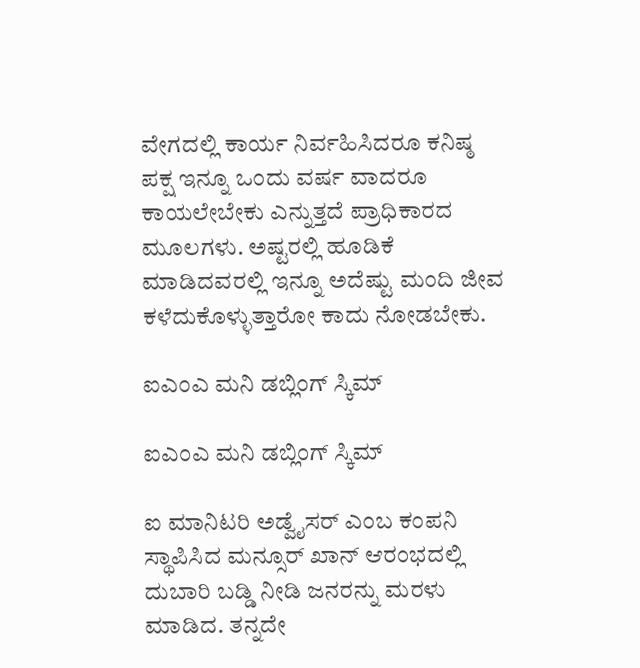ವೇಗದಲ್ಲಿ ಕಾರ್ಯ ನಿರ್ವಹಿಸಿದರೂ ಕನಿಷ್ಠ ಪಕ್ಷ ಇನ್ನೂ ಒಂದು ವರ್ಷ ವಾದರೂ ಕಾಯಲೇಬೇಕು ಎನ್ನುತ್ತದೆ ಪ್ರಾಧಿಕಾರದ ಮೂಲಗಳು. ಅಷ್ಟರಲ್ಲಿ ಹೂಡಿಕೆ ಮಾಡಿದವರಲ್ಲಿ ಇನ್ನೂ ಅದೆಷ್ಟು ಮಂದಿ ಜೀವ ಕಳೆದುಕೊಳ್ಳುತ್ತಾರೋ ಕಾದು ನೋಡಬೇಕು.

ಐಎಂಎ ಮನಿ ಡಬ್ಲಿಂಗ್ ಸ್ಕಿಮ್

ಐಎಂಎ ಮನಿ ಡಬ್ಲಿಂಗ್ ಸ್ಕಿಮ್

ಐ ಮಾನಿಟರಿ ಅಡ್ವೈಸರ್ ಎಂಬ ಕಂಪನಿ ಸ್ಥಾಪಿಸಿದ ಮನ್ಸೂರ್ ಖಾನ್ ಆರಂಭದಲ್ಲಿ ದುಬಾರಿ ಬಡ್ಡಿ ನೀಡಿ ಜನರನ್ನು ಮರಳು ಮಾಡಿದ. ತನ್ನದೇ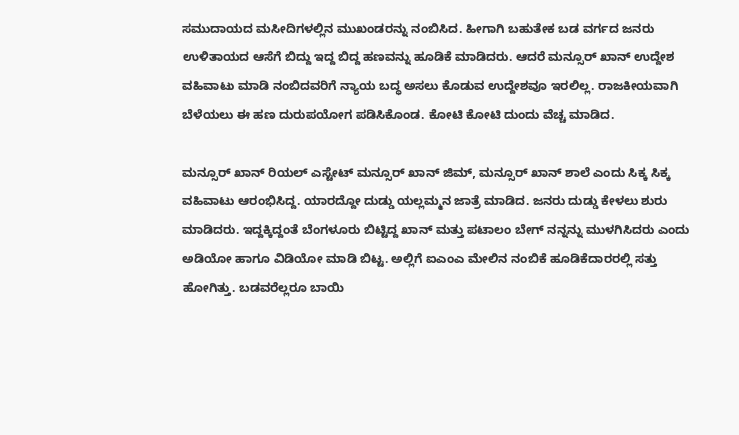ಸಮುದಾಯದ ಮಸೀದಿಗಳಲ್ಲಿನ ಮುಖಂಡರನ್ನು ನಂಬಿಸಿದ. ಹೀಗಾಗಿ ಬಹುತೇಕ ಬಡ ವರ್ಗದ ಜನರು ಉಳಿತಾಯದ ಆಸೆಗೆ ಬಿದ್ದು ಇದ್ದ ಬಿದ್ದ ಹಣವನ್ನು ಹೂಡಿಕೆ ಮಾಡಿದರು. ಆದರೆ ಮನ್ಸೂರ್ ಖಾನ್ ಉದ್ದೇಶ ವಹಿವಾಟು ಮಾಡಿ ನಂಬಿದವರಿಗೆ ನ್ಯಾಯ ಬದ್ಧ ಅಸಲು ಕೊಡುವ ಉದ್ದೇಶವೂ ಇರಲಿಲ್ಲ. ರಾಜಕೀಯವಾಗಿ ಬೆಳೆಯಲು ಈ ಹಣ ದುರುಪಯೋಗ ಪಡಿಸಿಕೊಂಡ. ಕೋಟಿ ಕೋಟಿ ದುಂದು ವೆಚ್ಚ ಮಾಡಿದ.

ಮನ್ಸೂರ್ ಖಾನ್ ರಿಯಲ್ ಎಸ್ಟೇಟ್ ಮನ್ಸೂರ್ ಖಾನ್ ಜಿಮ್, ಮನ್ಸೂರ್ ಖಾನ್ ಶಾಲೆ ಎಂದು ಸಿಕ್ಕ ಸಿಕ್ಕ ವಹಿವಾಟು ಆರಂಭಿಸಿದ್ದ. ಯಾರದ್ದೋ ದುಡ್ಡು ಯಲ್ಲಮ್ಮನ ಜಾತ್ರೆ ಮಾಡಿದ. ಜನರು ದುಡ್ಡು ಕೇಳಲು ಶುರು ಮಾಡಿದರು. ಇದ್ದಕ್ಕಿದ್ದಂತೆ ಬೆಂಗಳೂರು ಬಿಟ್ಟಿದ್ದ ಖಾನ್ ಮತ್ತು ಪಟಾಲಂ ಬೇಗ್ ನನ್ನನ್ನು ಮುಳಗಿಸಿದರು ಎಂದು ಅಡಿಯೋ ಹಾಗೂ ವಿಡಿಯೋ ಮಾಡಿ ಬಿಟ್ಟ. ಅಲ್ಲಿಗೆ ಐಎಂಎ ಮೇಲಿನ ನಂಬಿಕೆ ಹೂಡಿಕೆದಾರರಲ್ಲಿ ಸತ್ತು ಹೋಗಿತ್ತು. ಬಡವರೆಲ್ಲರೂ ಬಾಯಿ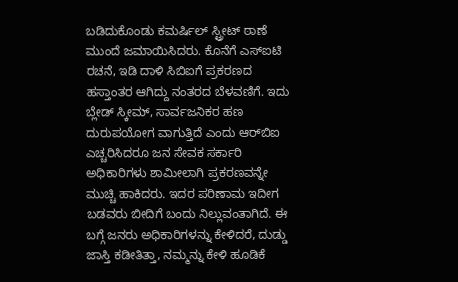ಬಡಿದುಕೊಂಡು ಕಮರ್ಷಿಲ್ ಸ್ಟ್ರೀಟ್ ಠಾಣೆ ಮುಂದೆ ಜಮಾಯಿಸಿದರು. ಕೊನೆಗೆ ಎಸ್ಐಟಿ ರಚನೆ, ಇಡಿ ದಾಳಿ ಸಿಬಿಐಗೆ ಪ್ರಕರಣದ ಹಸ್ತಾಂತರ ಆಗಿದ್ದು ನಂತರದ ಬೆಳವಣಿಗೆ. ಇದು ಬ್ಲೇಡ್ ಸ್ಕೀಮ್, ಸಾರ್ವಜನಿಕರ ಹಣ ದುರುಪಯೋಗ ವಾಗುತ್ತಿದೆ ಎಂದು ಆರ್‌ಬಿಐ ಎಚ್ಚರಿಸಿದರೂ ಜನ ಸೇವಕ ಸರ್ಕಾರಿ ಅಧಿಕಾರಿಗಳು ಶಾಮೀಲಾಗಿ ಪ್ರಕರಣವನ್ನೇ ಮುಚ್ಚಿ ಹಾಕಿದರು. ಇದರ ಪರಿಣಾಮ ಇದೀಗ ಬಡವರು ಬೀದಿಗೆ ಬಂದು ನಿಲ್ಲುವಂತಾಗಿದೆ. ಈ ಬಗ್ಗೆ ಜನರು ಅಧಿಕಾರಿಗಳನ್ನು ಕೇಳಿದರೆ, ದುಡ್ಡು ಜಾಸ್ತಿ ಕಡೀತಿತ್ತಾ, ನಮ್ಮನ್ನು ಕೇಳಿ ಹೂಡಿಕೆ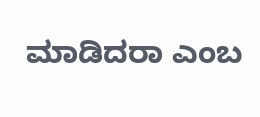ಮಾಡಿದರಾ ಎಂಬ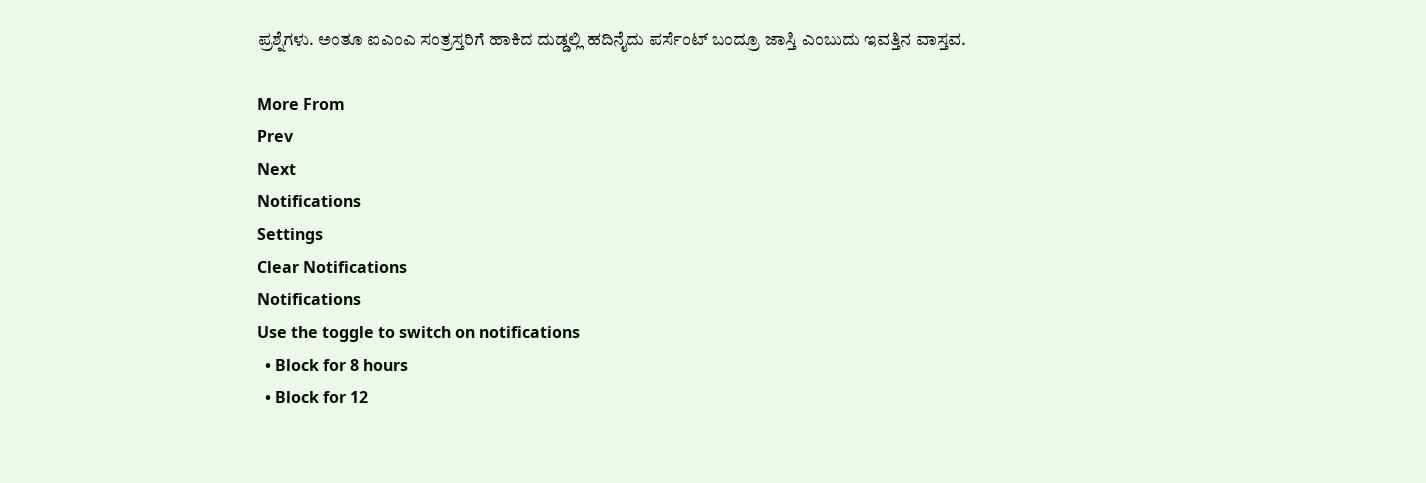ಪ್ರಶ್ನೆಗಳು. ಅಂತೂ ಐಎಂಎ ಸಂತ್ರಸ್ತರಿಗೆ ಹಾಕಿದ ದುಡ್ಡಲ್ಲಿ ಹದಿನೈದು ಪರ್ಸೆಂಟ್ ಬಂದ್ರೂ ಜಾಸ್ತಿ ಎಂಬುದು ಇವತ್ತಿನ ವಾಸ್ತವ.

More From
Prev
Next
Notifications
Settings
Clear Notifications
Notifications
Use the toggle to switch on notifications
  • Block for 8 hours
  • Block for 12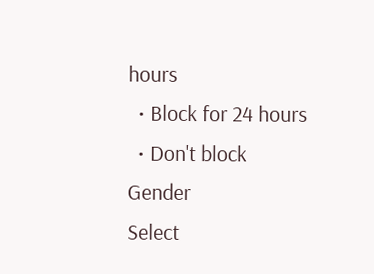hours
  • Block for 24 hours
  • Don't block
Gender
Select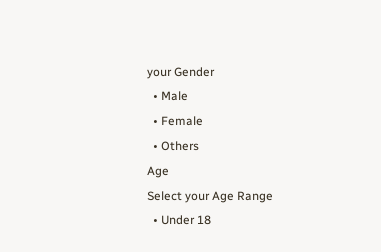your Gender
  • Male
  • Female
  • Others
Age
Select your Age Range
  • Under 18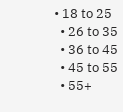• 18 to 25
  • 26 to 35
  • 36 to 45
  • 45 to 55
  • 55+